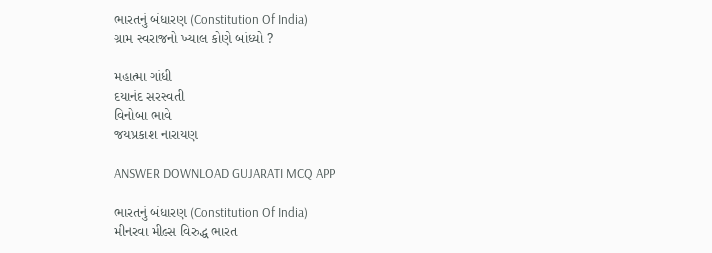ભારતનું બંધારણ (Constitution Of India)
ગ્રામ સ્વરાજનો ખ્યાલ કોણે બાંધ્યો ?

મહાત્મા ગાંધી
દયાનંદ સરસ્વતી
વિનોબા ભાવે
જયપ્રકાશ નારાયણ

ANSWER DOWNLOAD GUJARATI MCQ APP

ભારતનું બંધારણ (Constitution Of India)
મીનરવા મીલ્સ વિરુદ્ધ ભારત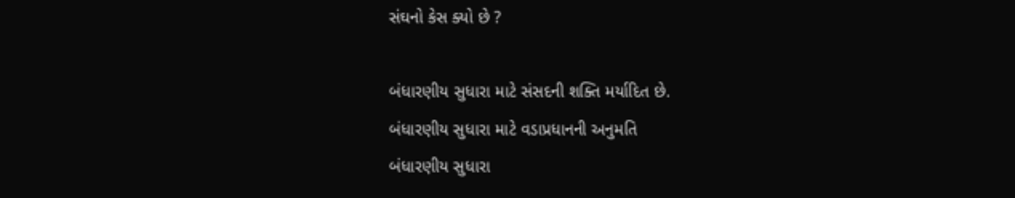સંઘનો કેસ ક્યો છે ?

બંધારણીય સુધારા માટે સંસદની શક્તિ મર્યાદિત છે.
બંધારણીય સુધારા માટે વડાપ્રધાનની અનુમતિ
બંધારણીય સુધારા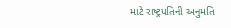માટે રાષ્ટ્રપતિની અનુમતિ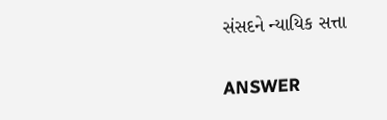સંસદને ન્યાયિક સત્તા

ANSWER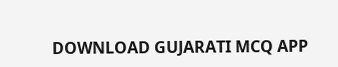DOWNLOAD GUJARATI MCQ APP